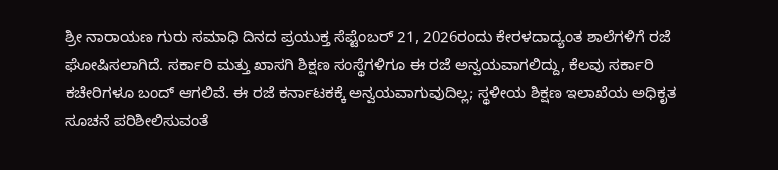ಶ್ರೀ ನಾರಾಯಣ ಗುರು ಸಮಾಧಿ ದಿನದ ಪ್ರಯುಕ್ತ ಸೆಪ್ಟೆಂಬರ್ 21, 2026ರಂದು ಕೇರಳದಾದ್ಯಂತ ಶಾಲೆಗಳಿಗೆ ರಜೆ ಘೋಷಿಸಲಾಗಿದೆ. ಸರ್ಕಾರಿ ಮತ್ತು ಖಾಸಗಿ ಶಿಕ್ಷಣ ಸಂಸ್ಥೆಗಳಿಗೂ ಈ ರಜೆ ಅನ್ವಯವಾಗಲಿದ್ದು, ಕೆಲವು ಸರ್ಕಾರಿ ಕಚೇರಿಗಳೂ ಬಂದ್ ಆಗಲಿವೆ. ಈ ರಜೆ ಕರ್ನಾಟಕಕ್ಕೆ ಅನ್ವಯವಾಗುವುದಿಲ್ಲ; ಸ್ಥಳೀಯ ಶಿಕ್ಷಣ ಇಲಾಖೆಯ ಅಧಿಕೃತ ಸೂಚನೆ ಪರಿಶೀಲಿಸುವಂತೆ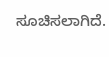ಸೂಚಿಸಲಾಗಿದೆ.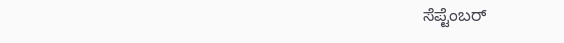ಸೆಪ್ಟೆಂಬರ್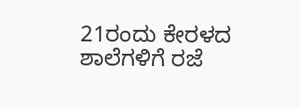21ರಂದು ಕೇರಳದ ಶಾಲೆಗಳಿಗೆ ರಜೆ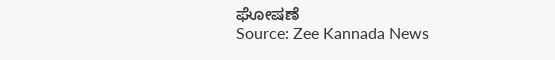ಘೋಷಣೆ
Source: Zee Kannada News